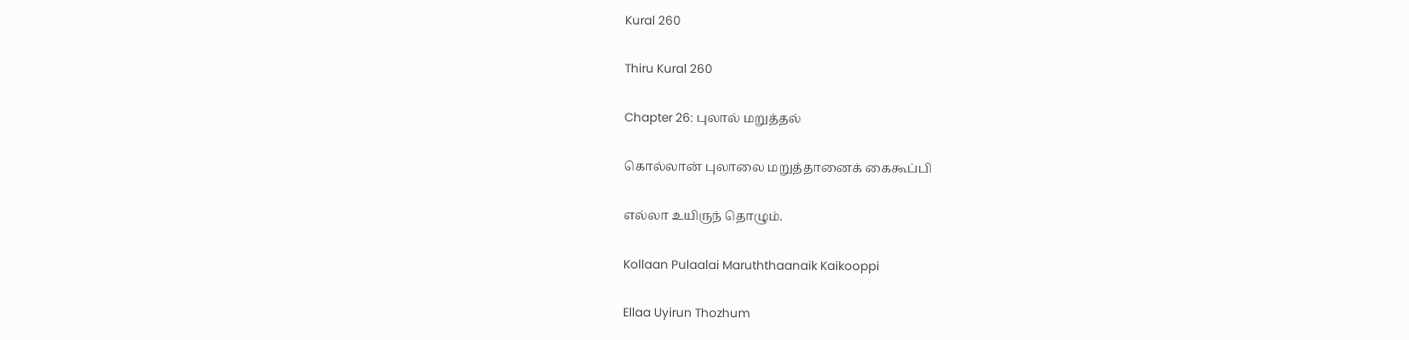Kural 260

Thiru Kural 260

Chapter 26: புலால் மறுத்தல்

கொல்லான் புலாலை மறுத்தானைக் கைகூப்பி

எல்லா உயிருந் தொழும்.

Kollaan Pulaalai Maruththaanaik Kaikooppi

Ellaa Uyirun Thozhum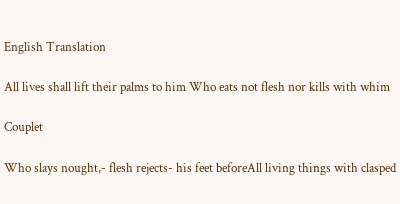English Translation

All lives shall lift their palms to him Who eats not flesh nor kills with whim

Couplet

Who slays nought,- flesh rejects- his feet beforeAll living things with clasped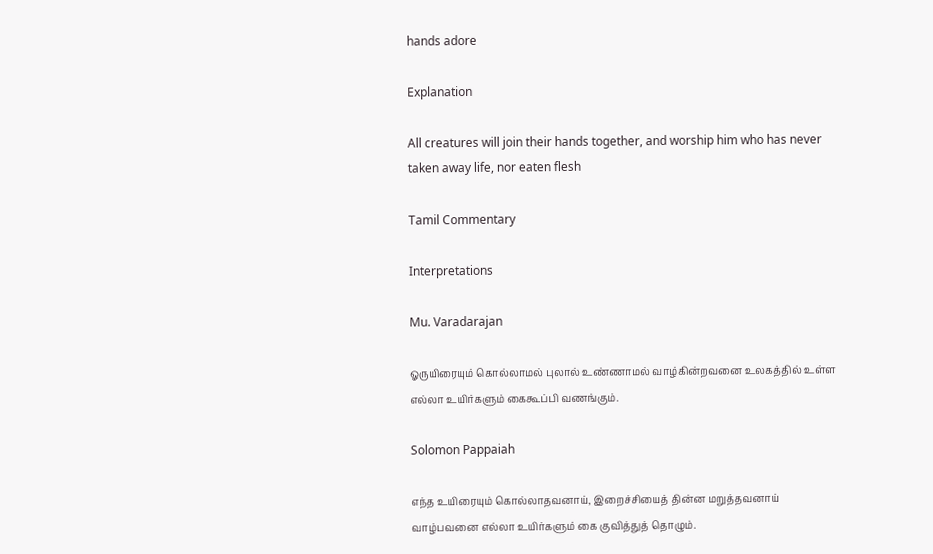hands adore

Explanation

All creatures will join their hands together, and worship him who has never taken away life, nor eaten flesh

Tamil Commentary

Interpretations

Mu. Varadarajan

ஓருயிரையும் கொல்லாமல் புலால் உண்ணாமல் வாழ்கின்றவனை உலகத்தில் உள்ள எல்லா உயிர்களும் கைகூப்பி வணங்கும்.

Solomon Pappaiah

எந்த உயிரையும் கொல்லாதவனாய், இறைச்சியைத் தின்ன மறுத்தவனாய் வாழ்பவனை எல்லா உயிர்களும் கை குவித்துத் தொழும்.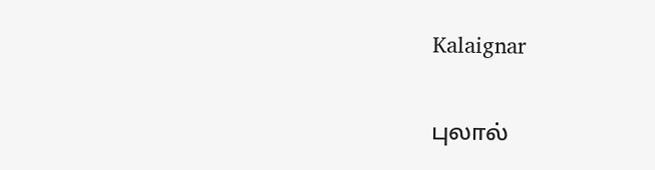Kalaignar

புலால்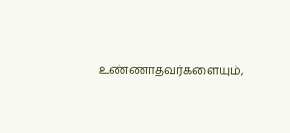உண்ணாதவர்களையும்,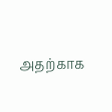அதற்காக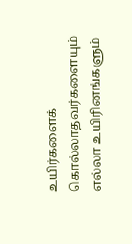உயிர்களைக் கொல்லாதவர்களையும் எல்லா உயிரினங்களும்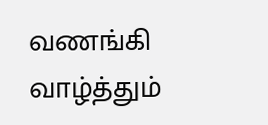வணங்கி வாழ்த்தும்